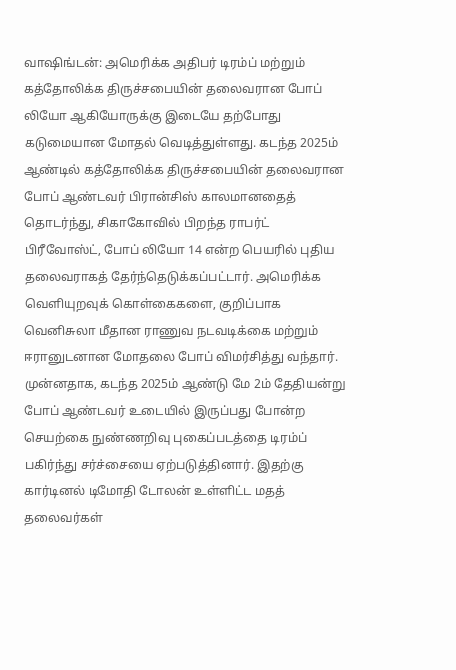வாஷிங்டன்: அமெரிக்க அதிபர் டிரம்ப் மற்றும் கத்தோலிக்க திருச்சபையின் தலைவரான போப் லியோ ஆகியோருக்கு இடையே தற்போது கடுமையான மோதல் வெடித்துள்ளது. கடந்த 2025ம் ஆண்டில் கத்தோலிக்க திருச்சபையின் தலைவரான போப் ஆண்டவர் பிரான்சிஸ் காலமானதைத் தொடர்ந்து, சிகாகோவில் பிறந்த ராபர்ட் பிரீவோஸ்ட், போப் லியோ 14 என்ற பெயரில் புதிய தலைவராகத் தேர்ந்தெடுக்கப்பட்டார். அமெரிக்க வெளியுறவுக் கொள்கைகளை, குறிப்பாக வெனிசுலா மீதான ராணுவ நடவடிக்கை மற்றும் ஈரானுடனான மோதலை போப் விமர்சித்து வந்தார். முன்னதாக, கடந்த 2025ம் ஆண்டு மே 2ம் தேதியன்று போப் ஆண்டவர் உடையில் இருப்பது போன்ற செயற்கை நுண்ணறிவு புகைப்படத்தை டிரம்ப் பகிர்ந்து சர்ச்சையை ஏற்படுத்தினார். இதற்கு கார்டினல் டிமோதி டோலன் உள்ளிட்ட மதத் தலைவர்கள்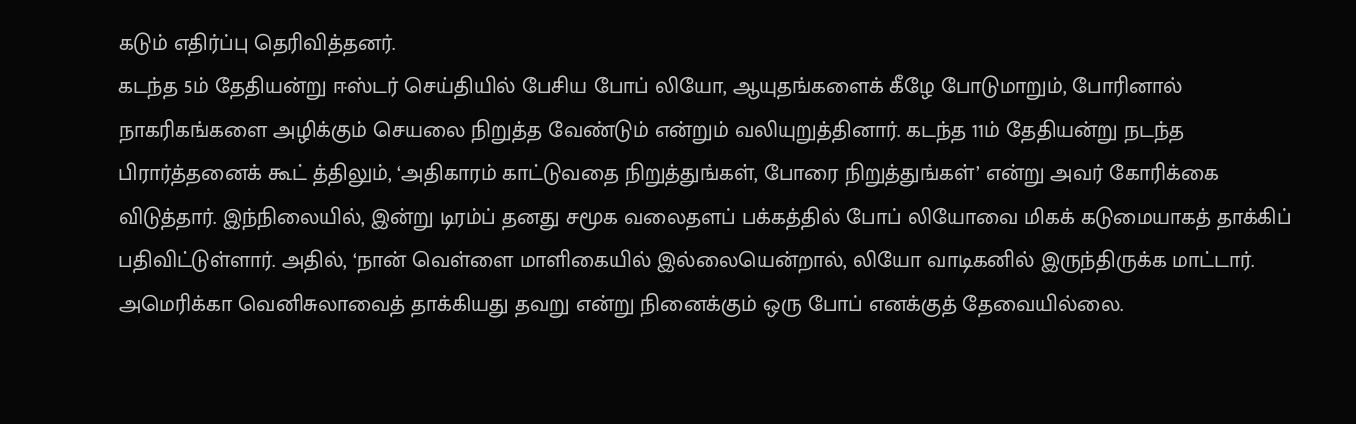கடும் எதிர்ப்பு தெரிவித்தனர்.
கடந்த 5ம் தேதியன்று ஈஸ்டர் செய்தியில் பேசிய போப் லியோ, ஆயுதங்களைக் கீழே போடுமாறும், போரினால் நாகரிகங்களை அழிக்கும் செயலை நிறுத்த வேண்டும் என்றும் வலியுறுத்தினார். கடந்த 11ம் தேதியன்று நடந்த பிரார்த்தனைக் கூட் த்திலும், ‘அதிகாரம் காட்டுவதை நிறுத்துங்கள், போரை நிறுத்துங்கள்’ என்று அவர் கோரிக்கை விடுத்தார். இந்நிலையில், இன்று டிரம்ப் தனது சமூக வலைதளப் பக்கத்தில் போப் லியோவை மிகக் கடுமையாகத் தாக்கிப் பதிவிட்டுள்ளார். அதில், ‘நான் வெள்ளை மாளிகையில் இல்லையென்றால், லியோ வாடிகனில் இருந்திருக்க மாட்டார். அமெரிக்கா வெனிசுலாவைத் தாக்கியது தவறு என்று நினைக்கும் ஒரு போப் எனக்குத் தேவையில்லை.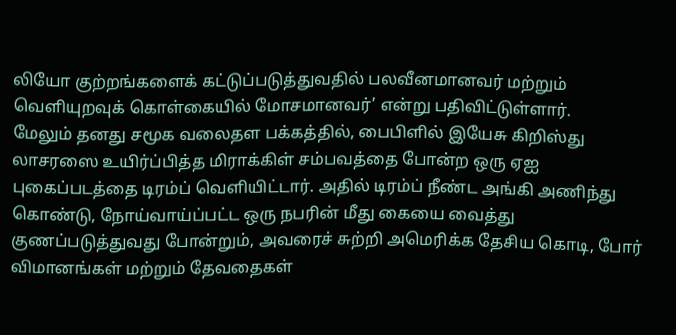லியோ குற்றங்களைக் கட்டுப்படுத்துவதில் பலவீனமானவர் மற்றும் வெளியுறவுக் கொள்கையில் மோசமானவர்’ என்று பதிவிட்டுள்ளார்.
மேலும் தனது சமூக வலைதள பக்கத்தில், பைபிளில் இயேசு கிறிஸ்து லாசரஸை உயிர்ப்பித்த மிராக்கிள் சம்பவத்தை போன்ற ஒரு ஏஐ புகைப்படத்தை டிரம்ப் வெளியிட்டார். அதில் டிரம்ப் நீண்ட அங்கி அணிந்து கொண்டு, நோய்வாய்ப்பட்ட ஒரு நபரின் மீது கையை வைத்து குணப்படுத்துவது போன்றும், அவரைச் சுற்றி அமெரிக்க தேசிய கொடி, போர் விமானங்கள் மற்றும் தேவதைகள்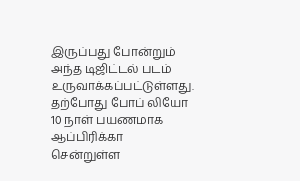இருப்பது போன்றும் அந்த டிஜிட்டல் படம் உருவாக்கப்பட்டுள்ளது. தற்போது போப் லியோ 10 நாள் பயணமாக ஆப்பிரிக்கா சென்றுள்ள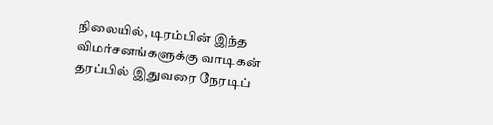நிலையில், டிரம்பின் இந்த விமர்சனங்களுக்கு வாடிகன் தரப்பில் இதுவரை நேரடிப்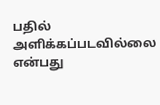பதில் அளிக்கப்படவில்லை என்பது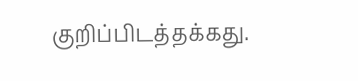குறிப்பிடத்தக்கது.